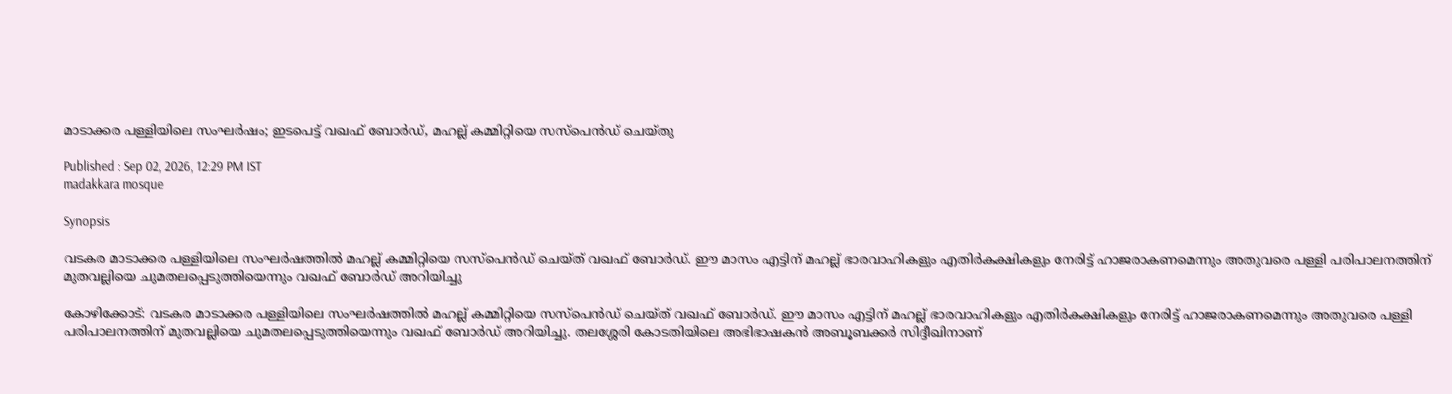മാടാക്കര പള്ളിയിലെ സംഘർഷം; ഇടപെട്ട് വഖഫ് ബോർഡ്, മഹല്ല് കമ്മിറ്റിയെ സസ്‌പെൻഡ് ചെയ്തു

Published : Sep 02, 2026, 12:29 PM IST
madakkara mosque

Synopsis

വടകര മാടാക്കര പള്ളിയിലെ സംഘർഷത്തിൽ മഹല്ല് കമ്മിറ്റിയെ സസ്‌പെൻഡ് ചെയ്ത് വഖഫ് ബോർഡ്. ഈ മാസം എട്ടിന് മഹല്ല് ഭാരവാഹികളും എതിർകക്ഷികളും നേരിട്ട് ഹാജരാകണമെന്നും അതുവരെ പള്ളി പരിപാലനത്തിന് മുതവല്ലിയെ ചുമതലപ്പെടുത്തിയെന്നും വഖഫ് ബോർഡ് അറിയിച്ചു

കോഴിക്കോട്: വടകര മാടാക്കര പള്ളിയിലെ സംഘർഷത്തിൽ മഹല്ല് കമ്മിറ്റിയെ സസ്‌പെൻഡ് ചെയ്ത് വഖഫ് ബോർഡ്. ഈ മാസം എട്ടിന് മഹല്ല് ഭാരവാഹികളും എതിർകക്ഷികളും നേരിട്ട് ഹാജരാകണമെന്നും അതുവരെ പള്ളി പരിപാലനത്തിന് മുതവല്ലിയെ ചുമതലപ്പെടുത്തിയെന്നും വഖഫ് ബോർഡ് അറിയിച്ചു. തലശ്ശേരി കോടതിയിലെ അഭിഭാഷകൻ അബൂബക്കർ സിദ്ദീഖിനാണ്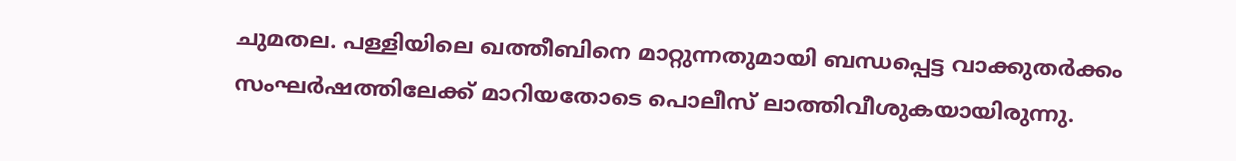ചുമതല. പള്ളിയിലെ ഖത്തീബിനെ മാറ്റുന്നതുമായി ബന്ധപ്പെട്ട വാക്കുതര്‍ക്കം സംഘര്‍ഷത്തിലേക്ക് മാറിയതോടെ പൊലീസ് ലാത്തിവീശുകയായിരുന്നു.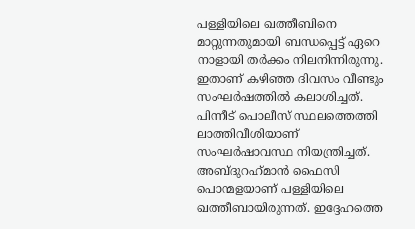പള്ളിയിലെ ഖത്തീബിനെ മാറ്റുന്നതുമായി ബന്ധപ്പെട്ട് ഏറെ നാളായി തർക്കം നിലനിന്നിരുന്നു. ഇതാണ് കഴിഞ്ഞ ദിവസം വീണ്ടും സംഘര്‍ഷത്തില്‍ കലാശിച്ചത്. പിന്നീട് പൊലീസ് സ്ഥലത്തെത്തി ലാത്തിവീശിയാണ് സംഘര്‍ഷാവസ്ഥ നിയന്ത്രിച്ചത്. അബ്ദുറഹ്‌മാന്‍ ഫൈസി പൊന്മളയാണ് പള്ളിയിലെ ഖത്തീബായിരുന്നത്. ഇദ്ദേഹത്തെ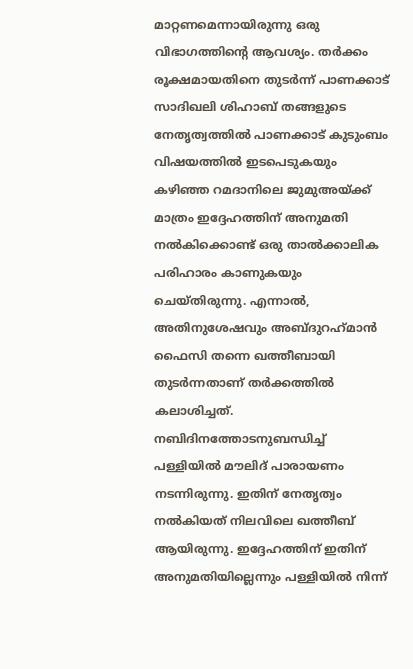മാറ്റണമെന്നായിരുന്നു ഒരു വിഭാഗത്തിന്റെ ആവശ്യം. തര്‍ക്കം രൂക്ഷമായതിനെ തുടര്‍ന്ന് പാണക്കാട് സാദിഖലി ശിഹാബ് തങ്ങളുടെ നേതൃത്വത്തില്‍ പാണക്കാട് കുടുംബം വിഷയത്തില്‍ ഇടപെടുകയും കഴിഞ്ഞ റമദാനിലെ ജുമുഅയ്ക്ക് മാത്രം ഇദ്ദേഹത്തിന് അനുമതി നല്‍കിക്കൊണ്ട് ഒരു താല്‍ക്കാലിക പരിഹാരം കാണുകയും ചെയ്തിരുന്നു. എന്നാല്‍, അതിനുശേഷവും അബ്ദുറഹ്‌മാന്‍ ഫൈസി തന്നെ ഖത്തീബായി തുടര്‍ന്നതാണ് തര്‍ക്കത്തില്‍ കലാശിച്ചത്. നബിദിനത്തോടനുബന്ധിച്ച് പള്ളിയില്‍ മൗലിദ് പാരായണം നടന്നിരുന്നു. ഇതിന് നേതൃത്വം നല്‍കിയത് നിലവിലെ ഖത്തീബ് ആയിരുന്നു. ഇദ്ദേഹത്തിന് ഇതിന് അനുമതിയില്ലെന്നും പള്ളിയില്‍ നിന്ന്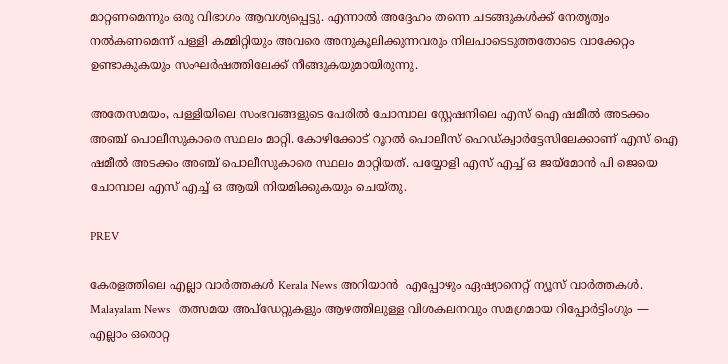മാറ്റണമെന്നും ഒരു വിഭാഗം ആവശ്യപ്പെട്ടു. എന്നാല്‍ അദ്ദേഹം തന്നെ ചടങ്ങുകള്‍ക്ക് നേതൃത്വം നല്‍കണമെന്ന് പള്ളി കമ്മിറ്റിയും അവരെ അനുകൂലിക്കുന്നവരും നിലപാടെടുത്തതോടെ വാക്കേറ്റം ഉണ്ടാകുകയും സംഘര്‍ഷത്തിലേക്ക് നീങ്ങുകയുമായിരുന്നു.

അതേസമയം, പള്ളിയിലെ സംഭവങ്ങളുടെ പേരിൽ ചോമ്പാല സ്റ്റേഷനിലെ എസ് ഐ ഷമീൽ അടക്കം അഞ്ച് പൊലീസുകാരെ സ്ഥലം മാറ്റി. കോഴിക്കോട് റൂറൽ പൊലീസ് ഹെഡ്ക്വാർട്ടേസിലേക്കാണ് എസ് ഐ ഷമീൽ അടക്കം അഞ്ച് പൊലീസുകാരെ സ്ഥലം മാറ്റിയത്. പയ്യോളി എസ് എച്ച് ഒ ജയ്‌മോൻ പി ജെയെ ചോമ്പാല എസ് എച്ച് ഒ ആയി നിയമിക്കുകയും ചെയ്തു.

PREV

കേരളത്തിലെ എല്ലാ വാർത്തകൾ Kerala News അറിയാൻ  എപ്പോഴും ഏഷ്യാനെറ്റ് ന്യൂസ് വാർത്തകൾ.  Malayalam News   തത്സമയ അപ്‌ഡേറ്റുകളും ആഴത്തിലുള്ള വിശകലനവും സമഗ്രമായ റിപ്പോർട്ടിംഗും — എല്ലാം ഒരൊറ്റ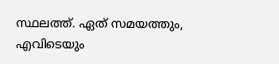സ്ഥലത്ത്. ഏത് സമയത്തും, എവിടെയും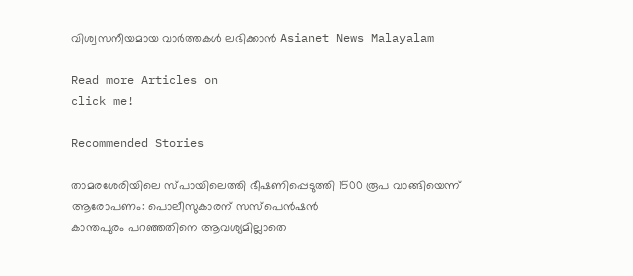വിശ്വസനീയമായ വാർത്തകൾ ലഭിക്കാൻ Asianet News Malayalam

Read more Articles on
click me!

Recommended Stories

താമരശേരിയിലെ സ്‌പായിലെത്തി ഭീഷണിപ്പെടുത്തി 1500 രൂപ വാങ്ങിയെന്ന് ആരോപണം: പൊലീസുകാരന് സസ്പെൻഷൻ
കാന്തപുരം പറഞ്ഞതിനെ ആവശ്യമില്ലാതെ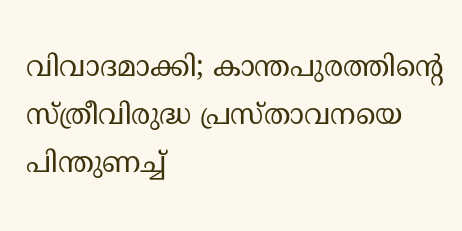വിവാദമാക്കി; കാന്തപുരത്തിൻ്റെ സ്ത്രീവിരുദ്ധ പ്രസ്താവനയെ പിന്തുണച്ച്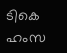ടികെ ഹംസ